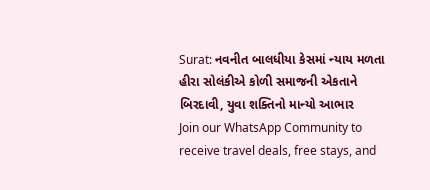Surat: નવનીત બાલધીયા કેસમાં ન્યાય મળતા હીરા સોલંકીએ કોળી સમાજની એકતાને બિરદાવી, યુવા શક્તિનો માન્યો આભાર
Join our WhatsApp Community to receive travel deals, free stays, and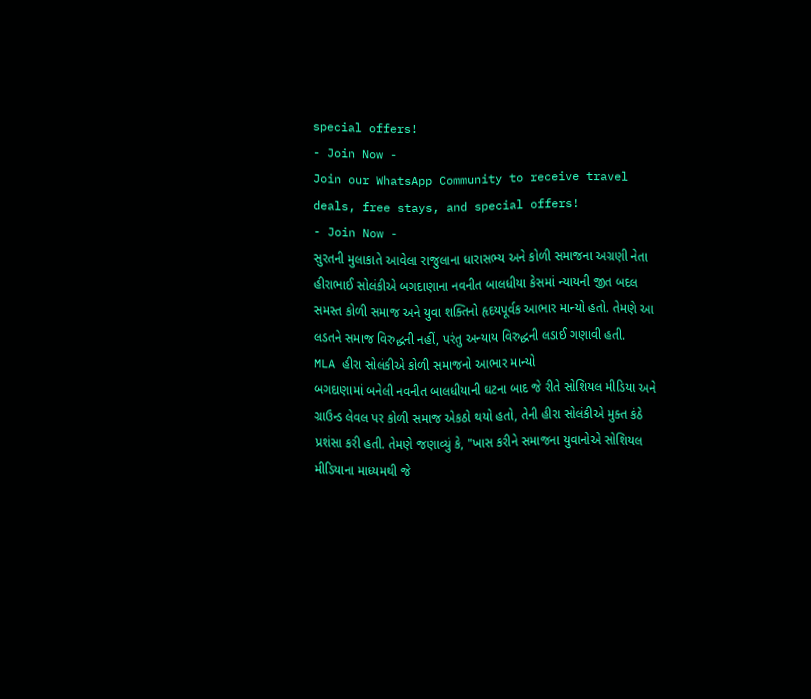special offers!
- Join Now -
Join our WhatsApp Community to receive travel deals, free stays, and special offers!
- Join Now -
સુરતની મુલાકાતે આવેલા રાજુલાના ધારાસભ્ય અને કોળી સમાજના અગ્રણી નેતા હીરાભાઈ સોલંકીએ બગદાણાના નવનીત બાલધીયા કેસમાં ન્યાયની જીત બદલ સમસ્ત કોળી સમાજ અને યુવા શક્તિનો હૃદયપૂર્વક આભાર માન્યો હતો. તેમણે આ લડતને સમાજ વિરુદ્ધની નહીં, પરંતુ અન્યાય વિરુદ્ધની લડાઈ ગણાવી હતી.
MLA હીરા સોલંકીએ કોળી સમાજનો આભાર માન્યો
બગદાણામાં બનેલી નવનીત બાલધીયાની ઘટના બાદ જે રીતે સોશિયલ મીડિયા અને ગ્રાઉન્ડ લેવલ પર કોળી સમાજ એકઠો થયો હતો, તેની હીરા સોલંકીએ મુક્ત કંઠે પ્રશંસા કરી હતી. તેમણે જણાવ્યું કે, "ખાસ કરીને સમાજના યુવાનોએ સોશિયલ મીડિયાના માધ્યમથી જે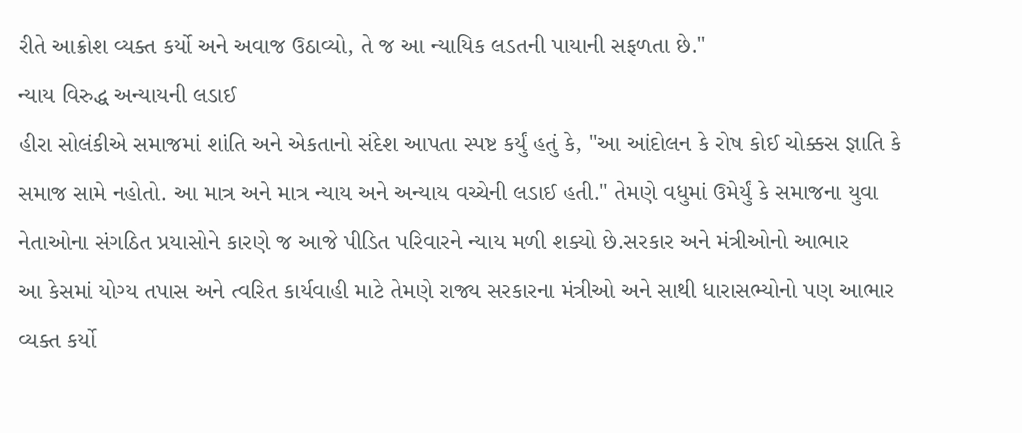રીતે આક્રોશ વ્યક્ત કર્યો અને અવાજ ઉઠાવ્યો, તે જ આ ન્યાયિક લડતની પાયાની સફળતા છે."
ન્યાય વિરુદ્ધ અન્યાયની લડાઈ
હીરા સોલંકીએ સમાજમાં શાંતિ અને એકતાનો સંદેશ આપતા સ્પષ્ટ કર્યું હતું કે, "આ આંદોલન કે રોષ કોઈ ચોક્કસ જ્ઞાતિ કે સમાજ સામે નહોતો. આ માત્ર અને માત્ર ન્યાય અને અન્યાય વચ્ચેની લડાઈ હતી." તેમણે વધુમાં ઉમેર્યું કે સમાજના યુવા નેતાઓના સંગઠિત પ્રયાસોને કારણે જ આજે પીડિત પરિવારને ન્યાય મળી શક્યો છે.સરકાર અને મંત્રીઓનો આભાર
આ કેસમાં યોગ્ય તપાસ અને ત્વરિત કાર્યવાહી માટે તેમણે રાજ્ય સરકારના મંત્રીઓ અને સાથી ધારાસભ્યોનો પણ આભાર વ્યક્ત કર્યો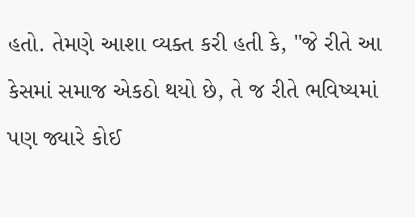હતો. તેમણે આશા વ્યક્ત કરી હતી કે, "જે રીતે આ કેસમાં સમાજ એકઠો થયો છે, તે જ રીતે ભવિષ્યમાં પણ જ્યારે કોઈ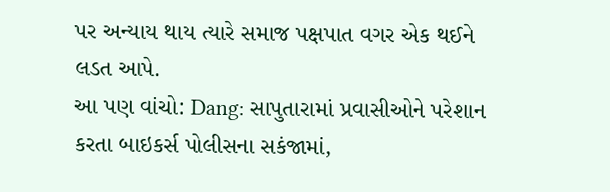પર અન્યાય થાય ત્યારે સમાજ પક્ષપાત વગર એક થઈને લડત આપે.
આ પણ વાંચો: Dang: સાપુતારામાં પ્રવાસીઓને પરેશાન કરતા બાઇકર્સ પોલીસના સકંજામાં,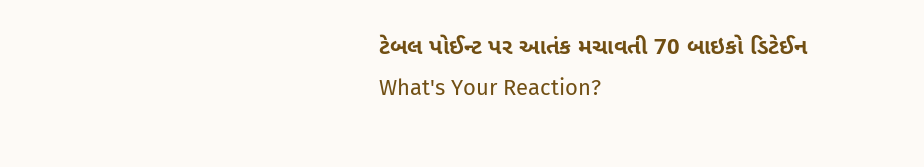ટેબલ પોઈન્ટ પર આતંક મચાવતી 70 બાઇકો ડિટેઈન
What's Your Reaction?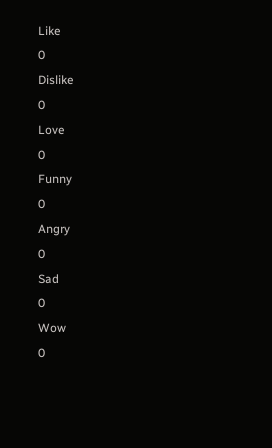Like
0
Dislike
0
Love
0
Funny
0
Angry
0
Sad
0
Wow
0